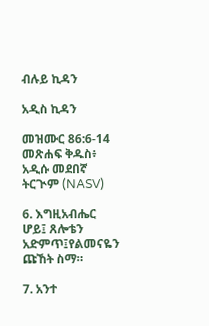ብሉይ ኪዳን

አዲስ ኪዳን

መዝሙር 86:6-14 መጽሐፍ ቅዱስ፥ አዲሱ መደበኛ ትርጒም (NASV)

6. እግዚአብሔር ሆይ፤ ጸሎቴን አድምጥ፤የልመናዬን ጩኸት ስማ።

7. አንተ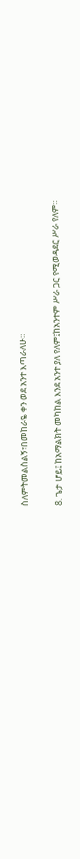ስለምትመልስልኝ፣በመከራዬ ቀን ወደ አንተ እጣራለሁ።

8. ጌታ ሆይ፤ ከአማልክት መካከል እንደ አንተ ያለ የለም፤ከአንተም ሥራ ጋር የሚወዳደር ሥራ የለም።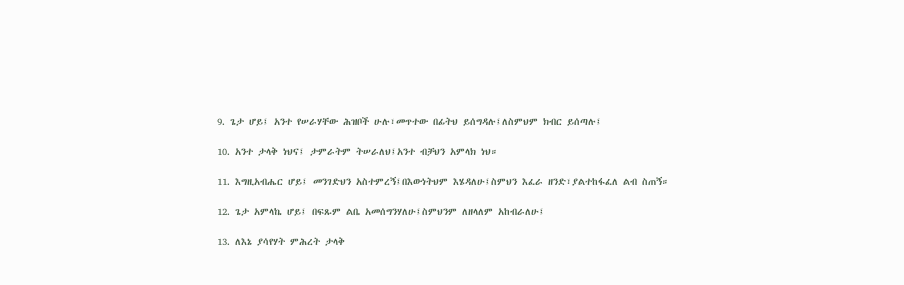9. ጌታ ሆይ፤ አንተ የሠራሃቸው ሕዝቦች ሁሉ፣መጥተው በፊትህ ይሰግዳሉ፤ለስምህም ክብር ይሰጣሉ፤

10. አንተ ታላቅ ነህና፤ ታምራትም ትሠራለህ፤አንተ ብቻህን አምላክ ነህ።

11. እግዚአብሔር ሆይ፤ መንገድህን አስተምረኝ፤በእውነትህም እሄዳለሁ፤ስምህን እፈራ ዘንድ፣ያልተከፋፈለ ልብ ስጠኝ።

12. ጌታ አምላኬ ሆይ፤ በፍጹም ልቤ አመሰግንሃለሁ፤ስምህንም ለዘላለም አከብራለሁ፤

13. ለእኔ ያሳየሃት ምሕረት ታላቅ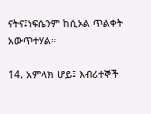ናትና፤ነፍሴንም ከሲኦል ጥልቀት አውጥተሃል።

14. አምላክ ሆይ፤ እብሪተኞች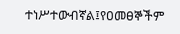ተነሥተውብኛል፤የዐመፀኞችም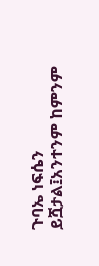ጉባኤ ነፍሴን ይሿታል፤አንተንም ከምንም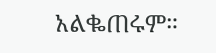አልቈጠሩም።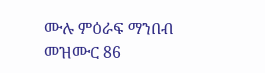ሙሉ ምዕራፍ ማንበብ መዝሙር 86